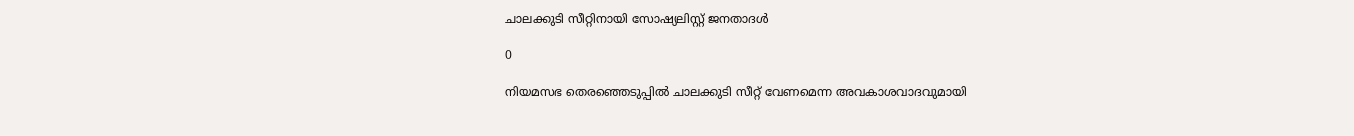ചാലക്കുടി സീറ്റിനായി സോഷ്യലിസ്റ്റ് ജനതാദള്‍

0

നിയമസഭ തെരഞ്ഞെടുപ്പില്‍ ചാലക്കുടി സീറ്റ് വേണമെന്ന അവകാശവാദവുമായി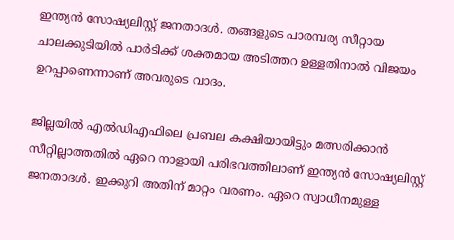ഇന്ത്യന്‍ സോഷ്യലിസ്റ്റ് ജനതാദള്‍. തങ്ങളുടെ പാരമ്പര്യ സീറ്റായ ചാലക്കുടിയില്‍ പാര്‍ടിക്ക് ശക്തമായ അടിത്തറ ഉള്ളതിനാല്‍ വിജയം ഉറപ്പാണെന്നാണ് അവരുടെ വാദം.

ജില്ലയില്‍ എല്‍ഡിഎഫിലെ പ്രബല കക്ഷിയായിട്ടും മത്സരിക്കാന്‍ സീറ്റില്ലാത്തതില്‍ ഏറെ നാളായി പരിഭവത്തിലാണ് ഇന്ത്യന്‍ സോഷ്യലിസ്റ്റ് ജനതാദള്‍. ഇക്കുറി അതിന് മാറ്റം വരണം. ഏറെ സ്വാധീനമുള്ള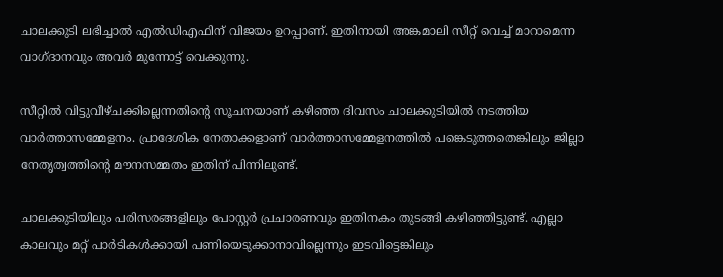ചാലക്കുടി ലഭിച്ചാല്‍ എല്‍ഡിഎഫിന് വിജയം ഉറപ്പാണ്. ഇതിനായി അങ്കമാലി സീറ്റ് വെച്ച് മാറാമെന്ന വാഗ്ദാനവും അവര്‍ മുന്നോട്ട് വെക്കുന്നു.

സീറ്റില്‍ വിട്ടുവീഴ്ചക്കില്ലെന്നതിന്റെ സൂചനയാണ് കഴിഞ്ഞ ദിവസം ചാലക്കുടിയില്‍ നടത്തിയ വാര്‍ത്താസമ്മേളനം. പ്രാദേശിക നേതാക്കളാണ് വാര്‍ത്താസമ്മേളനത്തില്‍ പങ്കെടുത്തതെങ്കിലും ജില്ലാ നേതൃത്വത്തിന്റെ മൗനസമ്മതം ഇതിന് പിന്നിലുണ്ട്.

ചാലക്കുടിയിലും പരിസരങ്ങളിലും പോസ്റ്റര്‍ പ്രചാരണവും ഇതിനകം തുടങ്ങി കഴിഞ്ഞിട്ടുണ്ട്. എല്ലാ കാലവും മറ്റ് പാര്‍ടികള്‍ക്കായി പണിയെടുക്കാനാവില്ലെന്നും ഇടവിട്ടെങ്കിലും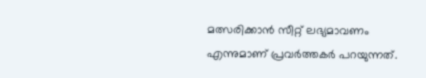മത്സരിക്കാന്‍ സീറ്റ് ലഭ്യമാവണം എന്നുമാണ് പ്രവര്‍ത്തകര്‍ പറയുന്നത്.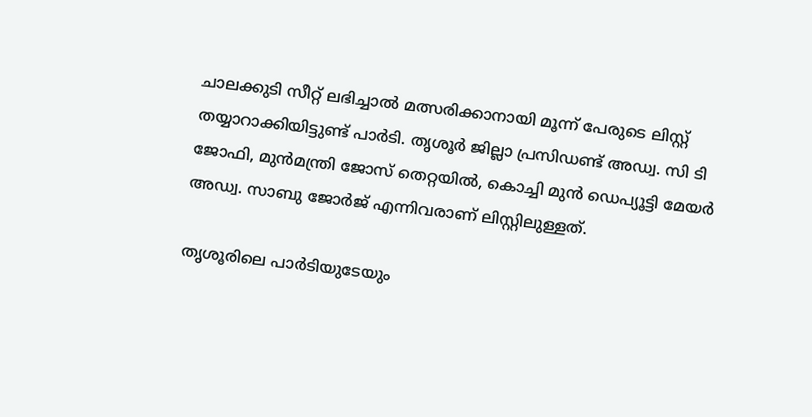ചാലക്കുടി സീറ്റ് ലഭിച്ചാല്‍ മത്സരിക്കാനായി മൂന്ന് പേരുടെ ലിസ്റ്റ് തയ്യാറാക്കിയിട്ടുണ്ട് പാര്‍ടി. തൃശൂര്‍ ജില്ലാ പ്രസിഡണ്ട് അഡ്വ. സി ടി ജോഫി, മുന്‍മന്ത്രി ജോസ് തെറ്റയില്‍, കൊച്ചി മുന്‍ ഡെപ്യൂട്ടി മേയര്‍ അഡ്വ. സാബു ജോര്‍ജ് എന്നിവരാണ് ലിസ്റ്റിലുള്ളത്.

തൃശൂരിലെ പാര്‍ടിയുടേയും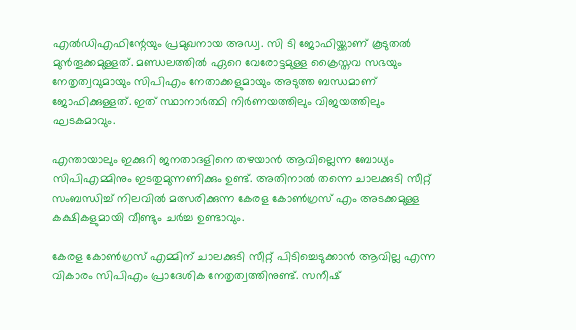എല്‍ഡിഎഫിന്റേയും പ്രമുഖനായ അഡ്വ. സി ടി ജോഫിയ്ക്കാണ് കൂടുതല്‍ മുന്‍തൂക്കമുള്ളത്. മണ്ഡലത്തില്‍ ഏറെ വേരോട്ടമുള്ള ക്രൈസ്തവ സഭയും നേതൃത്വവുമായും സിപിഎം നേതാക്കളുമായും അടുത്ത ബന്ധമാണ് ജോഫിക്കുള്ളത്. ഇത് സ്ഥാനാര്‍ത്ഥി നിര്‍ണയത്തിലും വിജയത്തിലും ഘടകമാവും.

എന്തായാലും ഇക്കുറി ജനതാദളിനെ തഴയാന്‍ ആവില്ലെന്ന ബോധ്യം സിപിഎമ്മിനും ഇടതുമുന്നണിക്കും ഉണ്ട്. അതിനാല്‍ തന്നെ ചാലക്കുടി സീറ്റ് സംബന്ധിച്ച് നിലവില്‍ മത്സരിക്കുന്ന കേരള കോണ്‍ഗ്രസ് എം അടക്കമുള്ള കക്ഷികളുമായി വീണ്ടും ചര്‍ച്ച ഉണ്ടാവും.

കേരള കോണ്‍ഗ്രസ് എമ്മിന് ചാലക്കുടി സീറ്റ് പിടിച്ചെടുക്കാന്‍ ആവില്ല എന്ന വികാരം സിപിഎം പ്രാദേശിക നേതൃത്വത്തിനുണ്ട്. സനീഷ്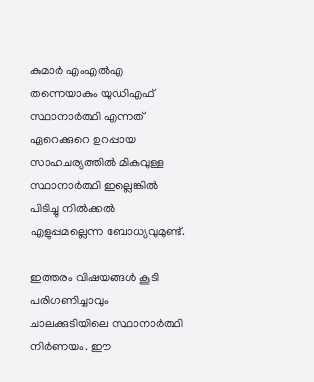കുമാര്‍ എംഎല്‍എ തന്നെയാകും യുഡിഎഫ് സ്ഥാനാര്‍ത്ഥി എന്നത് ഏറെക്കുറെ ഉറപ്പായ സാഹചര്യത്തില്‍ മികവുള്ള സ്ഥാനാര്‍ത്ഥി ഇല്ലെങ്കില്‍ പിടിച്ചു നില്‍ക്കല്‍ എളുപ്പമല്ലെന്ന ബോധ്യവുമുണ്ട്.

ഇത്തരം വിഷയങ്ങള്‍ കൂടി പരിഗണിച്ചാവും ചാലക്കുടിയിലെ സ്ഥാനാര്‍ത്ഥി നിര്‍ണയം. ഈ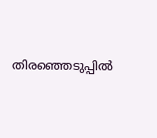തിരഞ്ഞെടുപ്പില്‍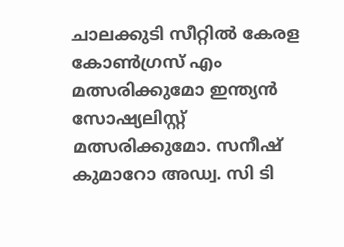ചാലക്കുടി സീറ്റില്‍ കേരള കോണ്‍ഗ്രസ് എം മത്സരിക്കുമോ ഇന്ത്യന്‍ സോഷ്യലിസ്റ്റ് മത്സരിക്കുമോ. സനീഷ് കുമാറോ അഡ്വ. സി ടി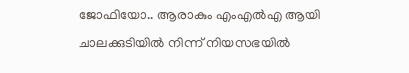ജോഫിയോ.. ആരാകും എംഎല്‍എ ആയി ചാലക്കുടിയില്‍ നിന്ന് നിയസഭയില്‍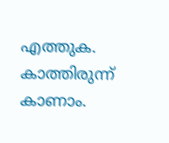എത്തുക. കാത്തിരുന്ന് കാണാം.